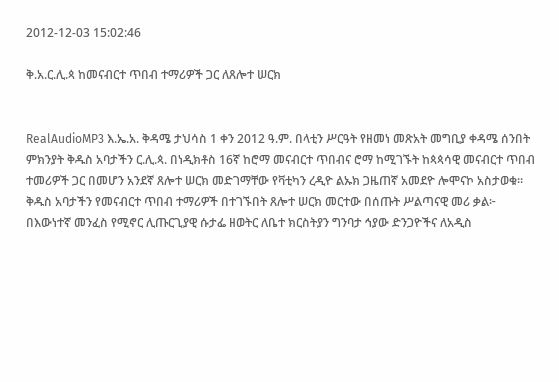2012-12-03 15:02:46

ቅ.አ.ር.ሊ.ጳ ከመናብርተ ጥበብ ተማሪዎች ጋር ለጸሎተ ሠርክ


RealAudioMP3 እ.ኤ.አ. ቅዳሜ ታህሳስ 1 ቀን 2012 ዓ.ም. በላቲን ሥርዓት የዘመነ መጽአት መግቢያ ቀዳሜ ሰንበት ምክንያት ቅዱስ አባታችን ር.ሊ.ጳ. በነዲክቶስ 16ኛ ከሮማ መናብርተ ጥበብና ሮማ ከሚገኙት ከጳጳሳዊ መናብርተ ጥበብ ተመሪዎች ጋር በመሆን አንደኛ ጸሎተ ሠርክ መድገማቸው የቫቲካን ረዲዮ ልኡክ ጋዜጠኛ አመደዮ ሎሞናኮ አስታወቁ።
ቅዱስ አባታችን የመናብርተ ጥበብ ተማሪዎች በተገኙበት ጸሎተ ሠርክ መርተው በሰጡት ሥልጣናዊ መሪ ቃል፦ በእውነተኛ መንፈስ የሚኖር ሊጡርጊያዊ ሱታፌ ዘወትር ለቤተ ክርስትያን ግንባታ ኅያው ድንጋዮችና ለአዲስ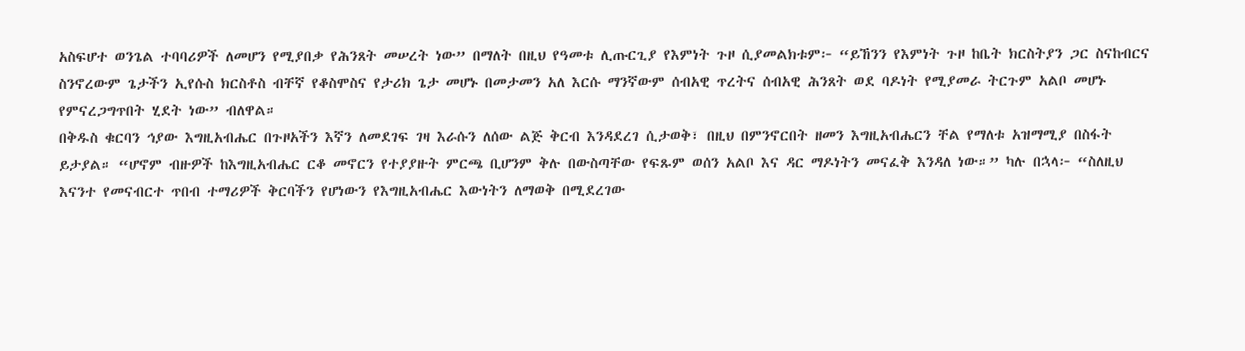አስፍሆተ ወንጌል ተባባሪዎች ለመሆን የሚያበቃ የሕንጸት መሠረት ነው” በማለት በዚህ የዓመቱ ሊጡርጊያ የእምነት ጉዞ ሲያመልክቱም፦ “ይኸንን የእምነት ጉዞ ከቤት ክርስትያን ጋር ስናከብርና ስንኖረውም ጌታችን ኢየሱስ ክርስቶስ ብቸኛ የቆስሞስና የታሪክ ጌታ መሆኑ በመታመን አለ እርሱ ማንኛውም ሰብአዊ ጥረትና ሰብአዊ ሕንጸት ወደ ባዶነት የሚያመራ ትርጉም አልቦ መሆኑ የምናረጋግጥበት ሂደት ነው” ብለዋል።
በቅዱስ ቁርባን ኅያው እግዚአብሔር በጉዞአችን እኛን ለመደገፍ ገዛ እራሱን ለሰው ልጅ ቅርብ እንዳደረገ ሲታወቅ፣ በዚህ በምንኖርበት ዘመን እግዚአብሔርን ቸል የማለቱ አዝማሚያ በስፋት ይታያል። “ሆኖም ብዙዎች ከእግዚአብሔር ርቆ መኖርን የተያያዙት ምርጫ ቢሆንም ቅሉ በውስጣቸው የፍጹም ወሰን አልቦ እና ዳር ማዶነትን መናፈቅ እንዳለ ነው።” ካሉ በኋላ፦ “ስለዚህ እናንተ የመናብርተ ጥበብ ተማሪዎች ቅርባችን የሆነውን የእግዚአብሔር እውነትን ለማወቅ በሚደረገው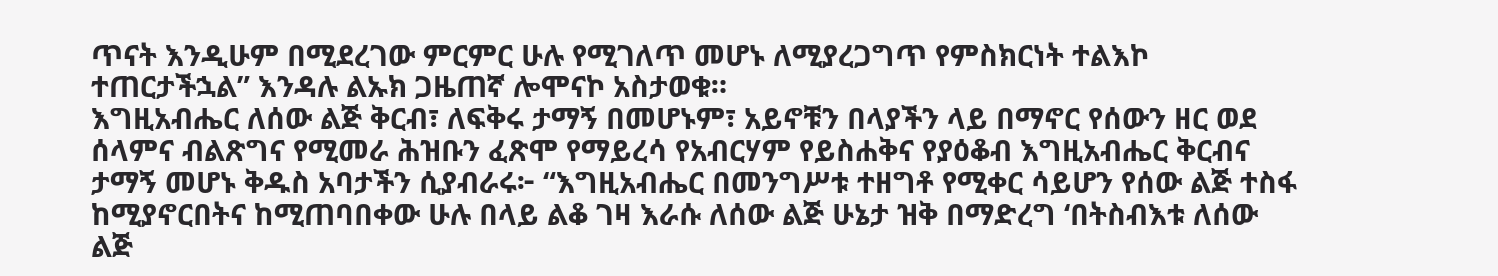ጥናት እንዲሁም በሚደረገው ምርምር ሁሉ የሚገለጥ መሆኑ ለሚያረጋግጥ የምስክርነት ተልእኮ ተጠርታችኋል” እንዳሉ ልኡክ ጋዜጠኛ ሎሞናኮ አስታወቁ።
እግዚአብሔር ለሰው ልጅ ቅርብ፣ ለፍቅሩ ታማኝ በመሆኑም፣ አይኖቹን በላያችን ላይ በማኖር የሰውን ዘር ወደ ሰላምና ብልጽግና የሚመራ ሕዝቡን ፈጽሞ የማይረሳ የአብርሃም የይስሐቅና የያዕቆብ እግዚአብሔር ቅርብና ታማኝ መሆኑ ቅዱስ አባታችን ሲያብራሩ፦ “እግዚአብሔር በመንግሥቱ ተዘግቶ የሚቀር ሳይሆን የሰው ልጅ ተስፋ ከሚያኖርበትና ከሚጠባበቀው ሁሉ በላይ ልቆ ገዛ እራሱ ለሰው ልጅ ሁኔታ ዝቅ በማድረግ ‘በትስብእቱ ለሰው ልጅ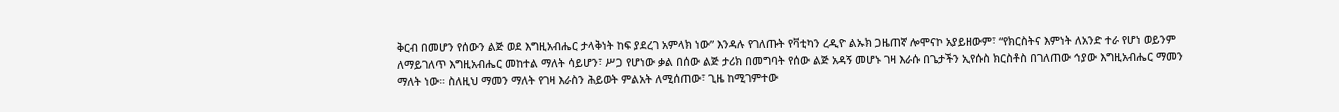ቅርብ በመሆን የሰውን ልጅ ወደ እግዚአብሔር ታላቅነት ከፍ ያደረገ አምላክ ነው” እንዳሉ የገለጡት የቫቲካን ረዲዮ ልኡክ ጋዜጠኛ ሎሞናኮ አያይዘውም፣ “የክርስትና እምነት ለአንድ ተራ የሆነ ወይንም ለማይገለጥ እግዚአብሔር መከተል ማለት ሳይሆን፣ ሥጋ የሆነው ቃል በሰው ልጅ ታሪክ በመግባት የሰው ልጅ አዳኝ መሆኑ ገዛ እራሱ በጌታችን ኢየሱስ ክርስቶስ በገለጠው ኅያው እግዚአብሔር ማመን ማለት ነው። ስለዚህ ማመን ማለት የገዛ እራስን ሕይወት ምልአት ለሚሰጠው፣ ጊዜ ከሚገምተው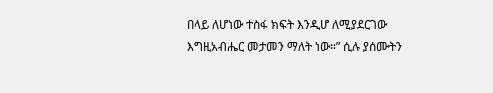በላይ ለሆነው ተስፋ ክፍት እንዲሆ ለሚያደርገው እግዚአብሔር መታመን ማለት ነው።” ሲሉ ያሰሙትን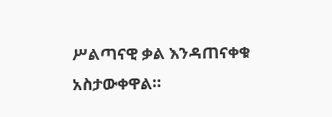ሥልጣናዊ ቃል እንዳጠናቀቁ አስታውቀዋል።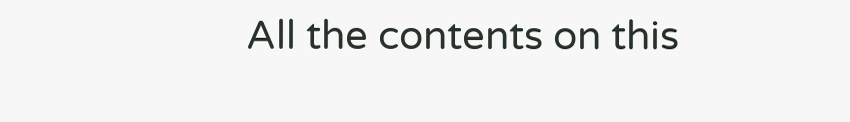All the contents on this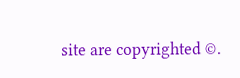site are copyrighted ©.